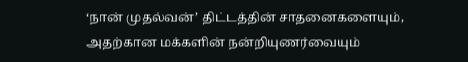‘நான் முதல்வன்’ திட்டத்தின் சாதனைகளையும், அதற்கான மக்களின் நன்றியுணர்வையும்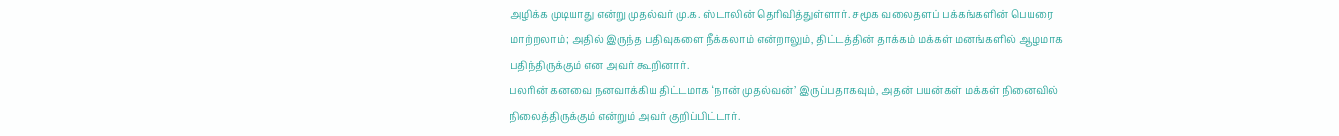அழிக்க முடியாது என்று முதல்வர் மு.க. ஸ்டாலின் தெரிவித்துள்ளார். சமூக வலைதளப் பக்கங்களின் பெயரை மாற்றலாம்; அதில் இருந்த பதிவுகளை நீக்கலாம் என்றாலும், திட்டத்தின் தாக்கம் மக்கள் மனங்களில் ஆழமாக பதிந்திருக்கும் என அவர் கூறினார்.
பலரின் கனவை நனவாக்கிய திட்டமாக ‘நான் முதல்வன்’ இருப்பதாகவும், அதன் பயன்கள் மக்கள் நினைவில் நிலைத்திருக்கும் என்றும் அவர் குறிப்பிட்டார்.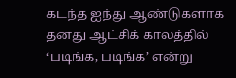கடந்த ஐந்து ஆண்டுகளாக தனது ஆட்சிக் காலத்தில் ‘படிங்க, படிங்க’ என்று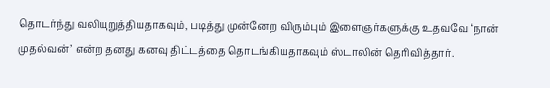தொடர்ந்து வலியுறுத்தியதாகவும், படித்து முன்னேற விரும்பும் இளைஞர்களுக்கு உதவவே ‘நான் முதல்வன்’ என்ற தனது கனவு திட்டத்தை தொடங்கியதாகவும் ஸ்டாலின் தெரிவித்தார்.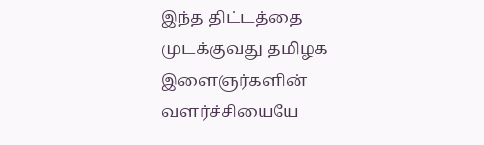இந்த திட்டத்தை முடக்குவது தமிழக இளைஞர்களின் வளர்ச்சியையே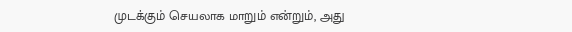முடக்கும் செயலாக மாறும் என்றும், அது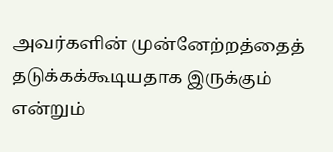அவர்களின் முன்னேற்றத்தைத் தடுக்கக்கூடியதாக இருக்கும் என்றும்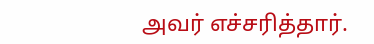அவர் எச்சரித்தார்.